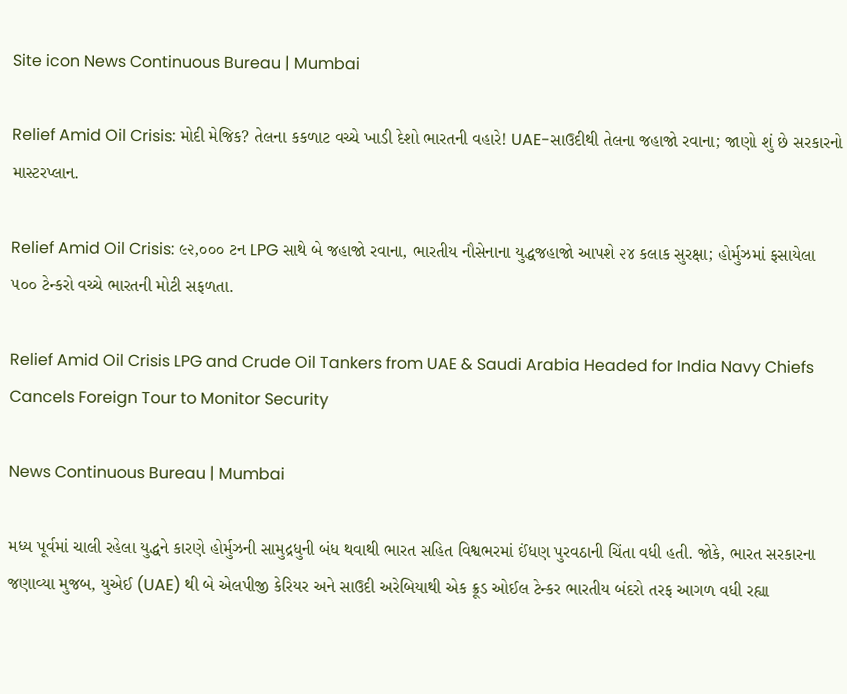Site icon News Continuous Bureau | Mumbai

Relief Amid Oil Crisis: મોદી મેજિક? તેલના કકળાટ વચ્ચે ખાડી દેશો ભારતની વહારે! UAE-સાઉદીથી તેલના જહાજો રવાના; જાણો શું છે સરકારનો માસ્ટરપ્લાન.

Relief Amid Oil Crisis: ૯૨,૦૦૦ ટન LPG સાથે બે જહાજો રવાના, ભારતીય નૌસેનાના યુદ્ધજહાજો આપશે ૨૪ કલાક સુરક્ષા; હોર્મુઝમાં ફસાયેલા ૫૦૦ ટેન્કરો વચ્ચે ભારતની મોટી સફળતા.

Relief Amid Oil Crisis LPG and Crude Oil Tankers from UAE & Saudi Arabia Headed for India Navy Chiefs Cancels Foreign Tour to Monitor Security

News Continuous Bureau | Mumbai

મધ્ય પૂર્વમાં ચાલી રહેલા યુદ્ધને કારણે હોર્મુઝની સામુદ્રધુની બંધ થવાથી ભારત સહિત વિશ્વભરમાં ઈંધણ પુરવઠાની ચિંતા વધી હતી. જોકે, ભારત સરકારના જણાવ્યા મુજબ, યુએઈ (UAE) થી બે એલપીજી કેરિયર અને સાઉદી અરેબિયાથી એક ક્રૂડ ઓઈલ ટેન્કર ભારતીય બંદરો તરફ આગળ વધી રહ્યા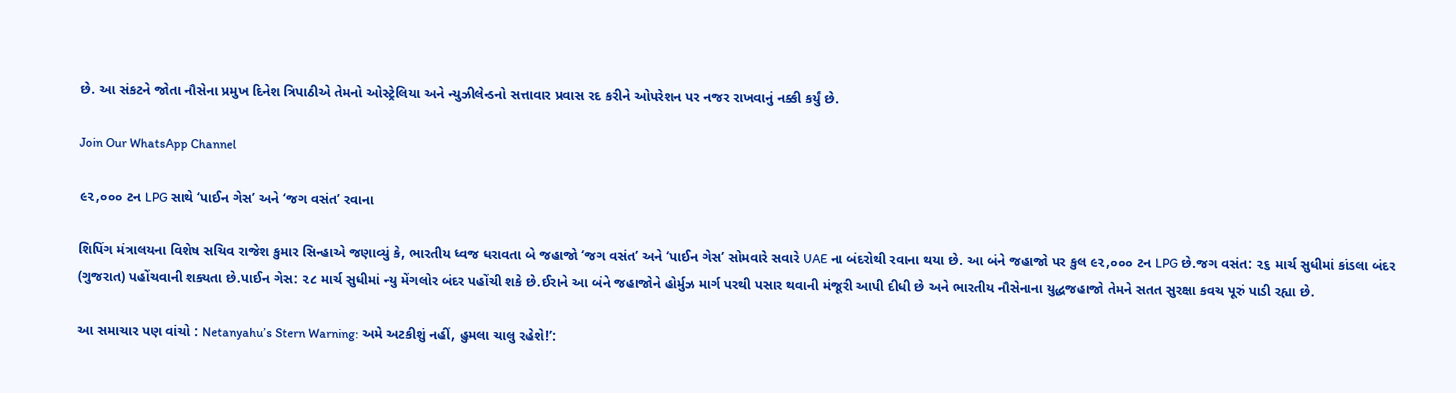છે. આ સંકટને જોતા નૌસેના પ્રમુખ દિનેશ ત્રિપાઠીએ તેમનો ઓસ્ટ્રેલિયા અને ન્યુઝીલેન્ડનો સત્તાવાર પ્રવાસ રદ કરીને ઓપરેશન પર નજર રાખવાનું નક્કી કર્યું છે.

Join Our WhatsApp Channel

૯૨,૦૦૦ ટન LPG સાથે ‘પાઈન ગેસ’ અને ‘જગ વસંત’ રવાના

શિપિંગ મંત્રાલયના વિશેષ સચિવ રાજેશ કુમાર સિન્હાએ જણાવ્યું કે, ભારતીય ધ્વજ ધરાવતા બે જહાજો ‘જગ વસંત’ અને ‘પાઈન ગેસ’ સોમવારે સવારે UAE ના બંદરોથી રવાના થયા છે. આ બંને જહાજો પર કુલ ૯૨,૦૦૦ ટન LPG છે.જગ વસંત: ૨૬ માર્ચ સુધીમાં કાંડલા બંદર (ગુજરાત) પહોંચવાની શક્યતા છે.પાઈન ગેસ: ૨૮ માર્ચ સુધીમાં ન્યુ મેંગલોર બંદર પહોંચી શકે છે.ઈરાને આ બંને જહાજોને હોર્મુઝ માર્ગ પરથી પસાર થવાની મંજૂરી આપી દીધી છે અને ભારતીય નૌસેનાના યુદ્ધજહાજો તેમને સતત સુરક્ષા કવચ પૂરું પાડી રહ્યા છે.

આ સમાચાર પણ વાંચો : Netanyahu’s Stern Warning: અમે અટકીશું નહીં, હુમલા ચાલુ રહેશે!’: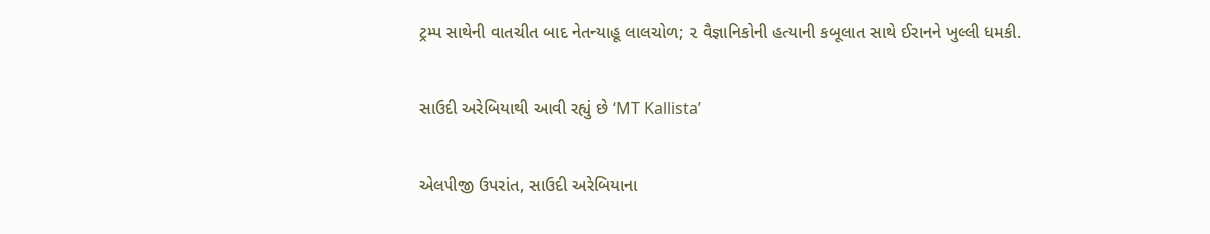ટ્રમ્પ સાથેની વાતચીત બાદ નેતન્યાહૂ લાલચોળ; ૨ વૈજ્ઞાનિકોની હત્યાની કબૂલાત સાથે ઈરાનને ખુલ્લી ધમકી.

સાઉદી અરેબિયાથી આવી રહ્યું છે ‘MT Kallista’

એલપીજી ઉપરાંત, સાઉદી અરેબિયાના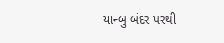યાન્બુ બંદર પરથી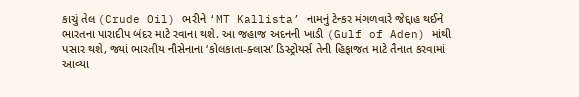કાચું તેલ (Crude Oil) ભરીને ‘MT Kallista’ નામનું ટેન્કર મંગળવારે જેદ્દાહ થઈને ભારતના પારાદીપ બંદર માટે રવાના થશે. આ જહાજ અદનની ખાડી (Gulf of Aden) માંથી પસાર થશે, જ્યાં ભારતીય નૌસેનાના ‘કોલકાતા-ક્લાસ’ ડિસ્ટ્રોયર્સ તેની હિફાજત માટે તૈનાત કરવામાં આવ્યા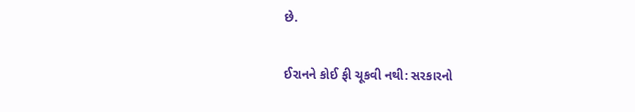છે.

ઈરાનને કોઈ ફી ચૂકવી નથી: સરકારનો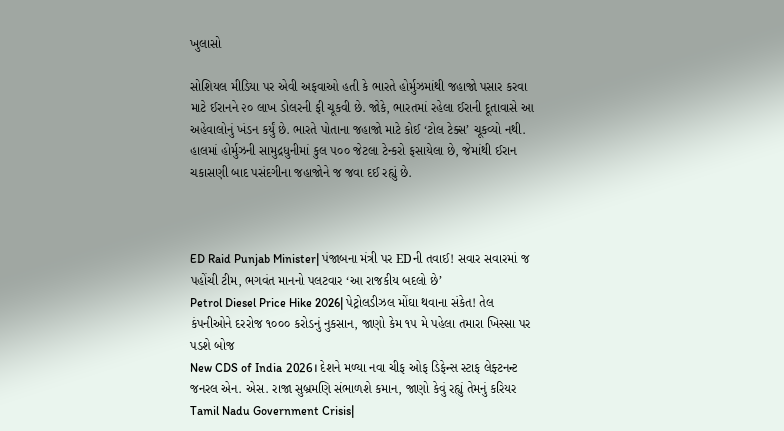ખુલાસો

સોશિયલ મીડિયા પર એવી અફવાઓ હતી કે ભારતે હોર્મુઝમાંથી જહાજો પસાર કરવા માટે ઈરાનને ૨૦ લાખ ડોલરની ફી ચૂકવી છે. જોકે, ભારતમાં રહેલા ઈરાની દૂતાવાસે આ અહેવાલોનું ખંડન કર્યું છે. ભારતે પોતાના જહાજો માટે કોઈ ‘ટોલ ટેક્સ’ ચૂકવ્યો નથી. હાલમાં હોર્મુઝની સામુદ્રધુનીમાં કુલ ૫૦૦ જેટલા ટેન્કરો ફસાયેલા છે, જેમાંથી ઈરાન ચકાસણી બાદ પસંદગીના જહાજોને જ જવા દઈ રહ્યું છે.



ED Raid Punjab Minister| પંજાબના મંત્રી પર EDની તવાઈ! સવાર સવારમાં જ પહોંચી ટીમ, ભગવંત માનનો પલટવાર ‘આ રાજકીય બદલો છે’
Petrol Diesel Price Hike 2026| પેટ્રોલડીઝલ મોંઘા થવાના સંકેત! તેલ કંપનીઓને દરરોજ ૧૦૦૦ કરોડનું નુકસાન, જાણો કેમ ૧૫ મે પહેલા તમારા ખિસ્સા પર પડશે બોજ
New CDS of India 2026। દેશને મળ્યા નવા ચીફ ઓફ ડિફેન્સ સ્ટાફ લેફ્ટનન્ટ જનરલ એન. એસ. રાજા સુબ્રમણિ સંભાળશે કમાન, જાણો કેવું રહ્યું તેમનું કરિયર
Tamil Nadu Government Crisis|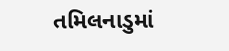તમિલનાડુમાં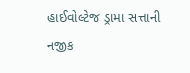હાઈવોલ્ટેજ ડ્રામા સત્તાની નજીક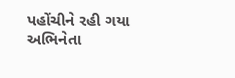પહોંચીને રહી ગયા અભિનેતા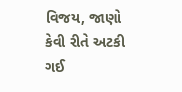વિજય, જાણો કેવી રીતે અટકી ગઈ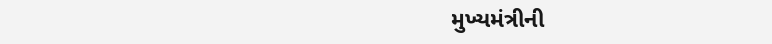મુખ્યમંત્રીની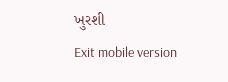ખુરશી
Exit mobile version